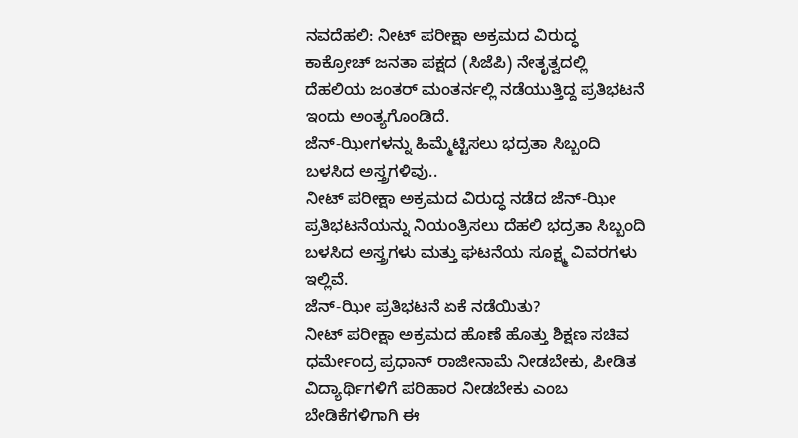ನವದೆಹಲಿ: ನೀಟ್ ಪರೀಕ್ಷಾ ಅಕ್ರಮದ ವಿರುದ್ಧ ಕಾಕ್ರೋಚ್ ಜನತಾ ಪಕ್ಷದ (ಸಿಜೆಪಿ) ನೇತೃತ್ವದಲ್ಲಿ ದೆಹಲಿಯ ಜಂತರ್ ಮಂತರ್ನಲ್ಲಿ ನಡೆಯುತ್ತಿದ್ದ ಪ್ರತಿಭಟನೆ ಇಂದು ಅಂತ್ಯಗೊಂಡಿದೆ.
ಜೆನ್-ಝೀಗಳನ್ನು ಹಿಮ್ಮೆಟ್ಟಿಸಲು ಭದ್ರತಾ ಸಿಬ್ಬಂದಿ ಬಳಸಿದ ಅಸ್ತ್ರಗಳಿವು..
ನೀಟ್ ಪರೀಕ್ಷಾ ಅಕ್ರಮದ ವಿರುದ್ಧ ನಡೆದ ಜೆನ್-ಝೀ ಪ್ರತಿಭಟನೆಯನ್ನು ನಿಯಂತ್ರಿಸಲು ದೆಹಲಿ ಭದ್ರತಾ ಸಿಬ್ಬಂದಿ ಬಳಸಿದ ಅಸ್ತ್ರಗಳು ಮತ್ತು ಘಟನೆಯ ಸೂಕ್ಷ್ಮ ವಿವರಗಳು ಇಲ್ಲಿವೆ.
ಜೆನ್-ಝೀ ಪ್ರತಿಭಟನೆ ಏಕೆ ನಡೆಯಿತು?
ನೀಟ್ ಪರೀಕ್ಷಾ ಅಕ್ರಮದ ಹೊಣೆ ಹೊತ್ತು ಶಿಕ್ಷಣ ಸಚಿವ ಧರ್ಮೇಂದ್ರ ಪ್ರಧಾನ್ ರಾಜೀನಾಮೆ ನೀಡಬೇಕು, ಪೀಡಿತ ವಿದ್ಯಾರ್ಥಿಗಳಿಗೆ ಪರಿಹಾರ ನೀಡಬೇಕು ಎಂಬ ಬೇಡಿಕೆಗಳಿಗಾಗಿ ಈ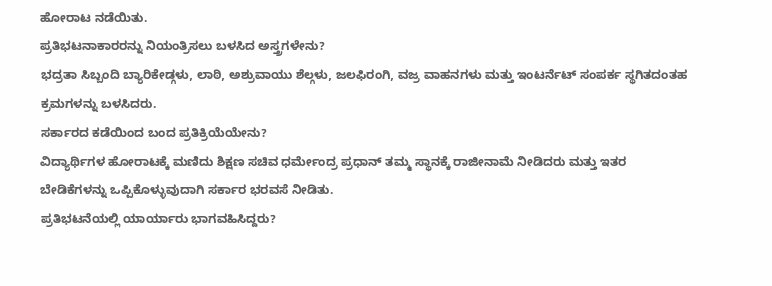ಹೋರಾಟ ನಡೆಯಿತು.
ಪ್ರತಿಭಟನಾಕಾರರನ್ನು ನಿಯಂತ್ರಿಸಲು ಬಳಸಿದ ಅಸ್ತ್ರಗಳೇನು?
ಭದ್ರತಾ ಸಿಬ್ಬಂದಿ ಬ್ಯಾರಿಕೇಡ್ಗಳು, ಲಾಠಿ, ಅಶ್ರುವಾಯು ಶೆಲ್ಗಳು, ಜಲಫಿರಂಗಿ, ವಜ್ರ ವಾಹನಗಳು ಮತ್ತು ಇಂಟರ್ನೆಟ್ ಸಂಪರ್ಕ ಸ್ಥಗಿತದಂತಹ ಕ್ರಮಗಳನ್ನು ಬಳಸಿದರು.
ಸರ್ಕಾರದ ಕಡೆಯಿಂದ ಬಂದ ಪ್ರತಿಕ್ರಿಯೆಯೇನು?
ವಿದ್ಯಾರ್ಥಿಗಳ ಹೋರಾಟಕ್ಕೆ ಮಣಿದು ಶಿಕ್ಷಣ ಸಚಿವ ಧರ್ಮೇಂದ್ರ ಪ್ರಧಾನ್ ತಮ್ಮ ಸ್ಥಾನಕ್ಕೆ ರಾಜೀನಾಮೆ ನೀಡಿದರು ಮತ್ತು ಇತರ ಬೇಡಿಕೆಗಳನ್ನು ಒಪ್ಪಿಕೊಳ್ಳುವುದಾಗಿ ಸರ್ಕಾರ ಭರವಸೆ ನೀಡಿತು.
ಪ್ರತಿಭಟನೆಯಲ್ಲಿ ಯಾರ್ಯಾರು ಭಾಗವಹಿಸಿದ್ದರು?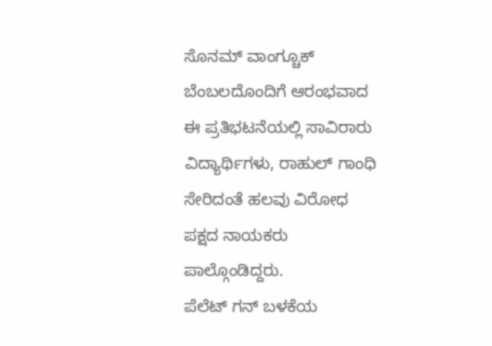ಸೊನಮ್ ವಾಂಗ್ಚೂಕ್ ಬೆಂಬಲದೊಂದಿಗೆ ಆರಂಭವಾದ ಈ ಪ್ರತಿಭಟನೆಯಲ್ಲಿ ಸಾವಿರಾರು ವಿದ್ಯಾರ್ಥಿಗಳು, ರಾಹುಲ್ ಗಾಂಧಿ ಸೇರಿದಂತೆ ಹಲವು ವಿರೋಧ ಪಕ್ಷದ ನಾಯಕರು ಪಾಲ್ಗೊಂಡಿದ್ದರು.
ಪೆಲೆಟ್ ಗನ್ ಬಳಕೆಯ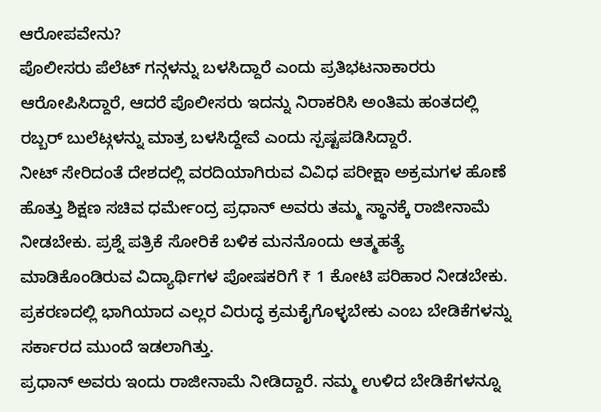ಆರೋಪವೇನು?
ಪೊಲೀಸರು ಪೆಲೆಟ್ ಗನ್ಗಳನ್ನು ಬಳಸಿದ್ದಾರೆ ಎಂದು ಪ್ರತಿಭಟನಾಕಾರರು ಆರೋಪಿಸಿದ್ದಾರೆ, ಆದರೆ ಪೊಲೀಸರು ಇದನ್ನು ನಿರಾಕರಿಸಿ ಅಂತಿಮ ಹಂತದಲ್ಲಿ ರಬ್ಬರ್ ಬುಲೆಟ್ಗಳನ್ನು ಮಾತ್ರ ಬಳಸಿದ್ದೇವೆ ಎಂದು ಸ್ಪಷ್ಟಪಡಿಸಿದ್ದಾರೆ.
ನೀಟ್ ಸೇರಿದಂತೆ ದೇಶದಲ್ಲಿ ವರದಿಯಾಗಿರುವ ವಿವಿಧ ಪರೀಕ್ಷಾ ಅಕ್ರಮಗಳ ಹೊಣೆ ಹೊತ್ತು ಶಿಕ್ಷಣ ಸಚಿವ ಧರ್ಮೇಂದ್ರ ಪ್ರಧಾನ್ ಅವರು ತಮ್ಮ ಸ್ಥಾನಕ್ಕೆ ರಾಜೀನಾಮೆ ನೀಡಬೇಕು. ಪ್ರಶ್ನೆ ಪತ್ರಿಕೆ ಸೋರಿಕೆ ಬಳಿಕ ಮನನೊಂದು ಆತ್ಮಹತ್ಯೆ ಮಾಡಿಕೊಂಡಿರುವ ವಿದ್ಯಾರ್ಥಿಗಳ ಪೋಷಕರಿಗೆ ₹ 1 ಕೋಟಿ ಪರಿಹಾರ ನೀಡಬೇಕು. ಪ್ರಕರಣದಲ್ಲಿ ಭಾಗಿಯಾದ ಎಲ್ಲರ ವಿರುದ್ಧ ಕ್ರಮಕೈಗೊಳ್ಳಬೇಕು ಎಂಬ ಬೇಡಿಕೆಗಳನ್ನು ಸರ್ಕಾರದ ಮುಂದೆ ಇಡಲಾಗಿತ್ತು.
ಪ್ರಧಾನ್ ಅವರು ಇಂದು ರಾಜೀನಾಮೆ ನೀಡಿದ್ದಾರೆ. ನಮ್ಮ ಉಳಿದ ಬೇಡಿಕೆಗಳನ್ನೂ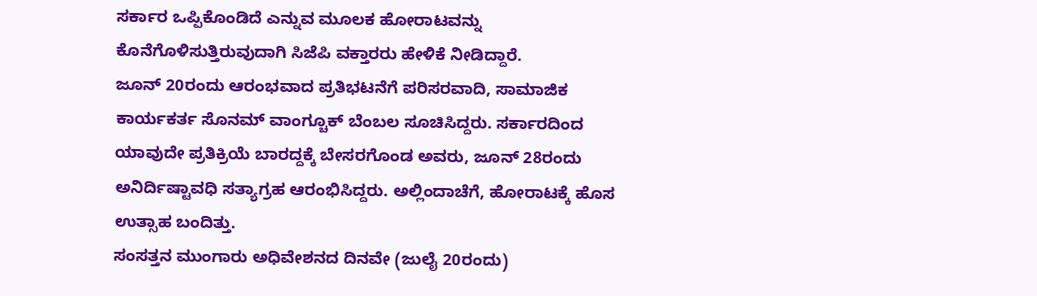ಸರ್ಕಾರ ಒಪ್ಪಿಕೊಂಡಿದೆ ಎನ್ನುವ ಮೂಲಕ ಹೋರಾಟವನ್ನು ಕೊನೆಗೊಳಿಸುತ್ತಿರುವುದಾಗಿ ಸಿಜೆಪಿ ವಕ್ತಾರರು ಹೇಳಿಕೆ ನೀಡಿದ್ದಾರೆ.
ಜೂನ್ 20ರಂದು ಆರಂಭವಾದ ಪ್ರತಿಭಟನೆಗೆ ಪರಿಸರವಾದಿ, ಸಾಮಾಜಿಕ ಕಾರ್ಯಕರ್ತ ಸೊನಮ್ ವಾಂಗ್ಚೂಕ್ ಬೆಂಬಲ ಸೂಚಿಸಿದ್ದರು. ಸರ್ಕಾರದಿಂದ ಯಾವುದೇ ಪ್ರತಿಕ್ರಿಯೆ ಬಾರದ್ದಕ್ಕೆ ಬೇಸರಗೊಂಡ ಅವರು, ಜೂನ್ 28ರಂದು ಅನಿರ್ದಿಷ್ಟಾವಧಿ ಸತ್ಯಾಗ್ರಹ ಆರಂಭಿಸಿದ್ದರು. ಅಲ್ಲಿಂದಾಚೆಗೆ, ಹೋರಾಟಕ್ಕೆ ಹೊಸ ಉತ್ಸಾಹ ಬಂದಿತ್ತು.
ಸಂಸತ್ತನ ಮುಂಗಾರು ಅಧಿವೇಶನದ ದಿನವೇ (ಜುಲೈ 20ರಂದು)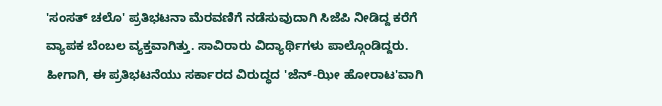'ಸಂಸತ್ ಚಲೊ' ಪ್ರತಿಭಟನಾ ಮೆರವಣಿಗೆ ನಡೆಸುವುದಾಗಿ ಸಿಜೆಪಿ ನೀಡಿದ್ದ ಕರೆಗೆ ವ್ಯಾಪಕ ಬೆಂಬಲ ವ್ಯಕ್ತವಾಗಿತ್ತು. ಸಾವಿರಾರು ವಿದ್ಯಾರ್ಥಿಗಳು ಪಾಲ್ಗೊಂಡಿದ್ದರು. ಹೀಗಾಗಿ, ಈ ಪ್ರತಿಭಟನೆಯು ಸರ್ಕಾರದ ವಿರುದ್ಧದ 'ಜೆನ್-ಝೀ ಹೋರಾಟ'ವಾಗಿ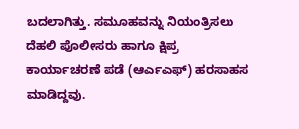ಬದಲಾಗಿತ್ತು. ಸಮೂಹವನ್ನು ನಿಯಂತ್ರಿಸಲು ದೆಹಲಿ ಪೊಲೀಸರು ಹಾಗೂ ಕ್ಷಿಪ್ರ ಕಾರ್ಯಾಚರಣೆ ಪಡೆ (ಆರ್ಎಎಫ್) ಹರಸಾಹಸ ಮಾಡಿದ್ದವು.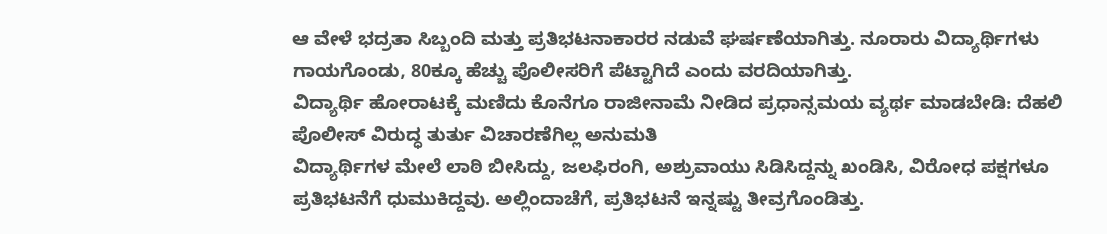ಆ ವೇಳೆ ಭದ್ರತಾ ಸಿಬ್ಬಂದಿ ಮತ್ತು ಪ್ರತಿಭಟನಾಕಾರರ ನಡುವೆ ಘರ್ಷಣೆಯಾಗಿತ್ತು. ನೂರಾರು ವಿದ್ಯಾರ್ಥಿಗಳು ಗಾಯಗೊಂಡು, 80ಕ್ಕೂ ಹೆಚ್ಚು ಪೊಲೀಸರಿಗೆ ಪೆಟ್ಟಾಗಿದೆ ಎಂದು ವರದಿಯಾಗಿತ್ತು.
ವಿದ್ಯಾರ್ಥಿ ಹೋರಾಟಕ್ಕೆ ಮಣಿದು ಕೊನೆಗೂ ರಾಜೀನಾಮೆ ನೀಡಿದ ಪ್ರಧಾನ್ಸಮಯ ವ್ಯರ್ಥ ಮಾಡಬೇಡಿ: ದೆಹಲಿ ಪೊಲೀಸ್ ವಿರುದ್ಧ ತುರ್ತು ವಿಚಾರಣೆಗಿಲ್ಲ ಅನುಮತಿ
ವಿದ್ಯಾರ್ಥಿಗಳ ಮೇಲೆ ಲಾಠಿ ಬೀಸಿದ್ದು, ಜಲಫಿರಂಗಿ, ಅಶ್ರುವಾಯು ಸಿಡಿಸಿದ್ದನ್ನು ಖಂಡಿಸಿ, ವಿರೋಧ ಪಕ್ಷಗಳೂ ಪ್ರತಿಭಟನೆಗೆ ಧುಮುಕಿದ್ದವು. ಅಲ್ಲಿಂದಾಚೆಗೆ, ಪ್ರತಿಭಟನೆ ಇನ್ನಷ್ಟು ತೀವ್ರಗೊಂಡಿತ್ತು.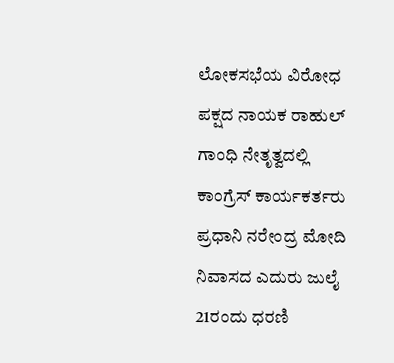ಲೋಕಸಭೆಯ ವಿರೋಧ ಪಕ್ಷದ ನಾಯಕ ರಾಹುಲ್ ಗಾಂಧಿ ನೇತೃತ್ವದಲ್ಲಿ ಕಾಂಗ್ರೆಸ್ ಕಾರ್ಯಕರ್ತರು ಪ್ರಧಾನಿ ನರೇಂದ್ರ ಮೋದಿ ನಿವಾಸದ ಎದುರು ಜುಲೈ 21ರಂದು ಧರಣಿ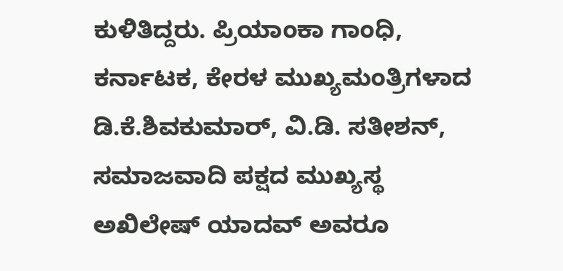ಕುಳಿತಿದ್ದರು. ಪ್ರಿಯಾಂಕಾ ಗಾಂಧಿ, ಕರ್ನಾಟಕ, ಕೇರಳ ಮುಖ್ಯಮಂತ್ರಿಗಳಾದ ಡಿ.ಕೆ.ಶಿವಕುಮಾರ್, ವಿ.ಡಿ. ಸತೀಶನ್, ಸಮಾಜವಾದಿ ಪಕ್ಷದ ಮುಖ್ಯಸ್ಥ ಅಖಿಲೇಷ್ ಯಾದವ್ ಅವರೂ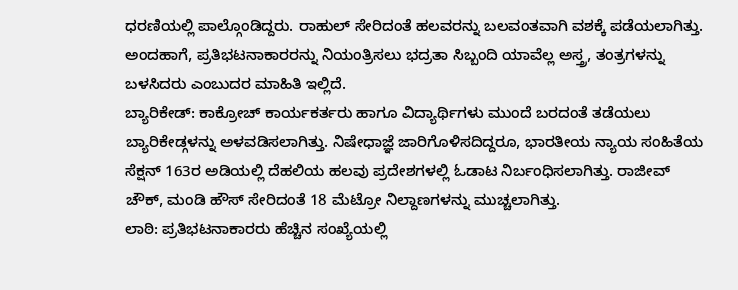ಧರಣಿಯಲ್ಲಿ ಪಾಲ್ಗೊಂಡಿದ್ದರು. ರಾಹುಲ್ ಸೇರಿದಂತೆ ಹಲವರನ್ನು ಬಲವಂತವಾಗಿ ವಶಕ್ಕೆ ಪಡೆಯಲಾಗಿತ್ತು.
ಅಂದಹಾಗೆ, ಪ್ರತಿಭಟನಾಕಾರರನ್ನು ನಿಯಂತ್ರಿಸಲು ಭದ್ರತಾ ಸಿಬ್ಬಂದಿ ಯಾವೆಲ್ಲ ಅಸ್ತ್ರ, ತಂತ್ರಗಳನ್ನು ಬಳಸಿದರು ಎಂಬುದರ ಮಾಹಿತಿ ಇಲ್ಲಿದೆ.
ಬ್ಯಾರಿಕೇಡ್: ಕಾಕ್ರೋಚ್ ಕಾರ್ಯಕರ್ತರು ಹಾಗೂ ವಿದ್ಯಾರ್ಥಿಗಳು ಮುಂದೆ ಬರದಂತೆ ತಡೆಯಲು ಬ್ಯಾರಿಕೇಡ್ಗಳನ್ನು ಅಳವಡಿಸಲಾಗಿತ್ತು. ನಿಷೇಧಾಜ್ಞೆ ಜಾರಿಗೊಳಿಸದಿದ್ದರೂ, ಭಾರತೀಯ ನ್ಯಾಯ ಸಂಹಿತೆಯ ಸೆಕ್ಷನ್ 163ರ ಅಡಿಯಲ್ಲಿ ದೆಹಲಿಯ ಹಲವು ಪ್ರದೇಶಗಳಲ್ಲಿ ಓಡಾಟ ನಿರ್ಬಂಧಿಸಲಾಗಿತ್ತು. ರಾಜೀವ್ ಚೌಕ್, ಮಂಡಿ ಹೌಸ್ ಸೇರಿದಂತೆ 18 ಮೆಟ್ರೋ ನಿಲ್ದಾಣಗಳನ್ನು ಮುಚ್ಚಲಾಗಿತ್ತು.
ಲಾಠಿ: ಪ್ರತಿಭಟನಾಕಾರರು ಹೆಚ್ಚಿನ ಸಂಖ್ಯೆಯಲ್ಲಿ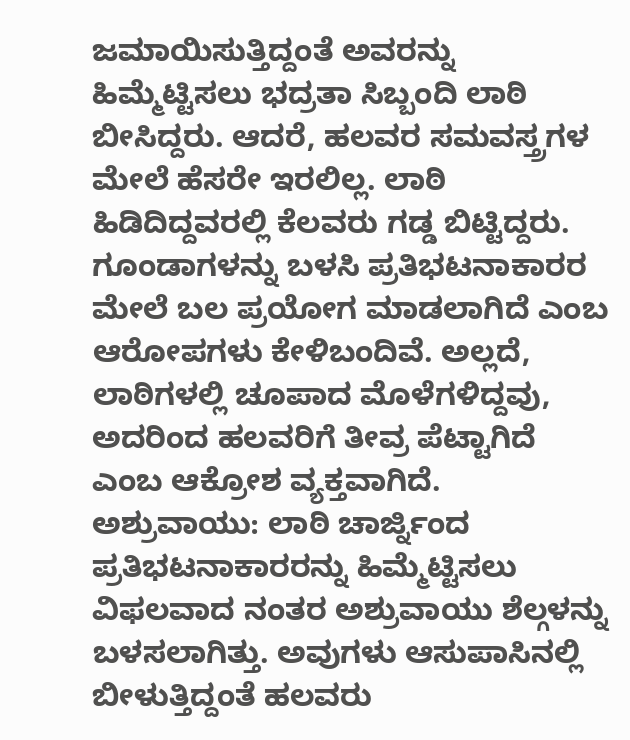ಜಮಾಯಿಸುತ್ತಿದ್ದಂತೆ ಅವರನ್ನು ಹಿಮ್ಮೆಟ್ಟಿಸಲು ಭದ್ರತಾ ಸಿಬ್ಬಂದಿ ಲಾಠಿ ಬೀಸಿದ್ದರು. ಆದರೆ, ಹಲವರ ಸಮವಸ್ತ್ರಗಳ ಮೇಲೆ ಹೆಸರೇ ಇರಲಿಲ್ಲ. ಲಾಠಿ ಹಿಡಿದಿದ್ದವರಲ್ಲಿ ಕೆಲವರು ಗಡ್ಡ ಬಿಟ್ಟಿದ್ದರು. ಗೂಂಡಾಗಳನ್ನು ಬಳಸಿ ಪ್ರತಿಭಟನಾಕಾರರ ಮೇಲೆ ಬಲ ಪ್ರಯೋಗ ಮಾಡಲಾಗಿದೆ ಎಂಬ ಆರೋಪಗಳು ಕೇಳಿಬಂದಿವೆ. ಅಲ್ಲದೆ, ಲಾಠಿಗಳಲ್ಲಿ ಚೂಪಾದ ಮೊಳೆಗಳಿದ್ದವು, ಅದರಿಂದ ಹಲವರಿಗೆ ತೀವ್ರ ಪೆಟ್ಟಾಗಿದೆ ಎಂಬ ಆಕ್ರೋಶ ವ್ಯಕ್ತವಾಗಿದೆ.
ಅಶ್ರುವಾಯು: ಲಾಠಿ ಚಾರ್ಜ್ನಿಂದ ಪ್ರತಿಭಟನಾಕಾರರನ್ನು ಹಿಮ್ಮೆಟ್ಟಿಸಲು ವಿಫಲವಾದ ನಂತರ ಅಶ್ರುವಾಯು ಶೆಲ್ಗಳನ್ನು ಬಳಸಲಾಗಿತ್ತು. ಅವುಗಳು ಆಸುಪಾಸಿನಲ್ಲಿ ಬೀಳುತ್ತಿದ್ದಂತೆ ಹಲವರು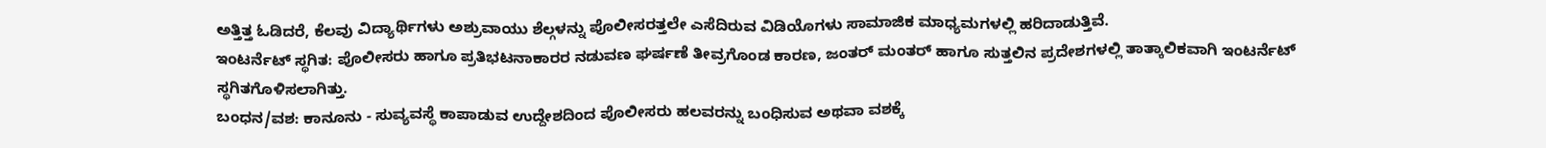ಅತ್ತಿತ್ತ ಓಡಿದರೆ, ಕೆಲವು ವಿದ್ಯಾರ್ಥಿಗಳು ಅಶ್ರುವಾಯು ಶೆಲ್ಗಳನ್ನು ಪೊಲೀಸರತ್ತಲೇ ಎಸೆದಿರುವ ವಿಡಿಯೊಗಳು ಸಾಮಾಜಿಕ ಮಾಧ್ಯಮಗಳಲ್ಲಿ ಹರಿದಾಡುತ್ತಿವೆ.
ಇಂಟರ್ನೆಟ್ ಸ್ಥಗಿತ: ಪೊಲೀಸರು ಹಾಗೂ ಪ್ರತಿಭಟನಾಕಾರರ ನಡುವಣ ಘರ್ಷಣೆ ತೀವ್ರಗೊಂಡ ಕಾರಣ, ಜಂತರ್ ಮಂತರ್ ಹಾಗೂ ಸುತ್ತಲಿನ ಪ್ರದೇಶಗಳಲ್ಲಿ ತಾತ್ಕಾಲಿಕವಾಗಿ ಇಂಟರ್ನೆಟ್ ಸ್ಥಗಿತಗೊಳಿಸಲಾಗಿತ್ತು.
ಬಂಧನ/ವಶ: ಕಾನೂನು - ಸುವ್ಯವಸ್ಥೆ ಕಾಪಾಡುವ ಉದ್ದೇಶದಿಂದ ಪೊಲೀಸರು ಹಲವರನ್ನು ಬಂಧಿಸುವ ಅಥವಾ ವಶಕ್ಕೆ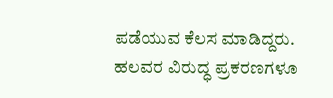ಪಡೆಯುವ ಕೆಲಸ ಮಾಡಿದ್ದರು. ಹಲವರ ವಿರುದ್ಧ ಪ್ರಕರಣಗಳೂ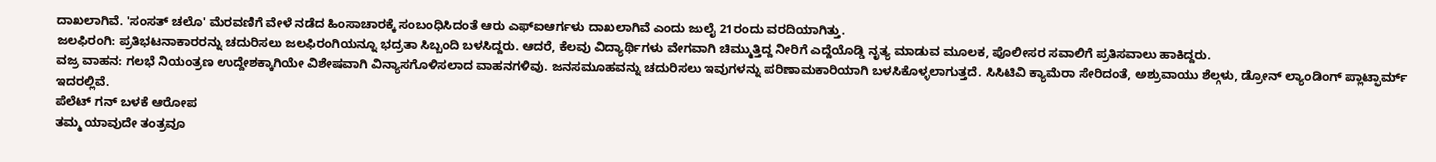ದಾಖಲಾಗಿವೆ. 'ಸಂಸತ್ ಚಲೊ' ಮೆರವಣಿಗೆ ವೇಳೆ ನಡೆದ ಹಿಂಸಾಚಾರಕ್ಕೆ ಸಂಬಂಧಿಸಿದಂತೆ ಆರು ಎಫ್ಐಆರ್ಗಳು ದಾಖಲಾಗಿವೆ ಎಂದು ಜುಲೈ 21ರಂದು ವರದಿಯಾಗಿತ್ತು.
ಜಲಫಿರಂಗಿ: ಪ್ರತಿಭಟನಾಕಾರರನ್ನು ಚದುರಿಸಲು ಜಲಫಿರಂಗಿಯನ್ನೂ ಭದ್ರತಾ ಸಿಬ್ಬಂದಿ ಬಳಸಿದ್ದರು. ಆದರೆ, ಕೆಲವು ವಿದ್ಯಾರ್ಥಿಗಳು ವೇಗವಾಗಿ ಚಿಮ್ಮುತ್ತಿದ್ದ ನೀರಿಗೆ ಎದ್ದೆಯೊಡ್ಡಿ ನೃತ್ಯ ಮಾಡುವ ಮೂಲಕ, ಪೊಲೀಸರ ಸವಾಲಿಗೆ ಪ್ರತಿಸವಾಲು ಹಾಕಿದ್ದರು.
ವಜ್ರ ವಾಹನ: ಗಲಭೆ ನಿಯಂತ್ರಣ ಉದ್ದೇಶಕ್ಕಾಗಿಯೇ ವಿಶೇಷವಾಗಿ ವಿನ್ಯಾಸಗೊಳಿಸಲಾದ ವಾಹನಗಳಿವು. ಜನಸಮೂಹವನ್ನು ಚದುರಿಸಲು ಇವುಗಳನ್ನು ಪರಿಣಾಮಕಾರಿಯಾಗಿ ಬಳಸಿಕೊಳ್ಳಲಾಗುತ್ತದೆ. ಸಿಸಿಟಿವಿ ಕ್ಯಾಮೆರಾ ಸೇರಿದಂತೆ, ಅಶ್ರುವಾಯು ಶೆಲ್ಗಳು, ಡ್ರೋನ್ ಲ್ಯಾಂಡಿಂಗ್ ಪ್ಲಾಟ್ಫಾರ್ಮ್ ಇದರಲ್ಲಿವೆ.
ಪೆಲೆಟ್ ಗನ್ ಬಳಕೆ ಆರೋಪ
ತಮ್ಮ ಯಾವುದೇ ತಂತ್ರವೂ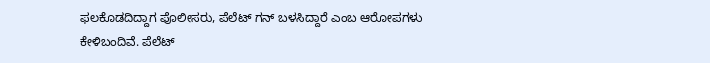ಫಲಕೊಡದಿದ್ದಾಗ ಪೊಲೀಸರು, ಪೆಲೆಟ್ ಗನ್ ಬಳಸಿದ್ದಾರೆ ಎಂಬ ಆರೋಪಗಳು ಕೇಳಿಬಂದಿವೆ. ಪೆಲೆಟ್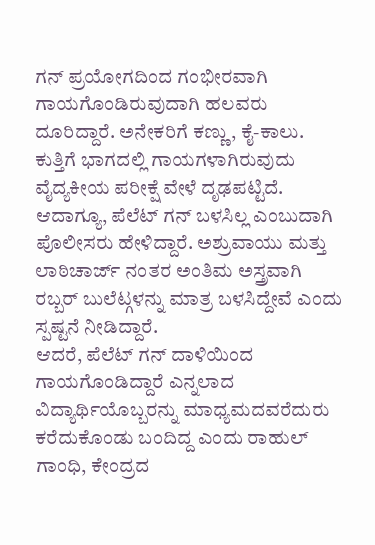ಗನ್ ಪ್ರಯೋಗದಿಂದ ಗಂಭೀರವಾಗಿ ಗಾಯಗೊಂಡಿರುವುದಾಗಿ ಹಲವರು ದೂರಿದ್ದಾರೆ. ಅನೇಕರಿಗೆ ಕಣ್ಣು, ಕೈ-ಕಾಲು. ಕುತ್ತಿಗೆ ಭಾಗದಲ್ಲಿ ಗಾಯಗಳಾಗಿರುವುದು ವೈದ್ಯಕೀಯ ಪರೀಕ್ಷೆ ವೇಳೆ ದೃಢಪಟ್ಟಿದೆ. ಆದಾಗ್ಯೂ, ಪೆಲೆಟ್ ಗನ್ ಬಳಸಿಲ್ಲ ಎಂಬುದಾಗಿ ಪೊಲೀಸರು ಹೇಳಿದ್ದಾರೆ. ಅಶ್ರುವಾಯು ಮತ್ತು ಲಾಠಿಚಾರ್ಜ್ ನಂತರ ಅಂತಿಮ ಅಸ್ತ್ರವಾಗಿ ರಬ್ಬರ್ ಬುಲೆಟ್ಗಳನ್ನು ಮಾತ್ರ ಬಳಸಿದ್ದೇವೆ ಎಂದು ಸ್ಪಷ್ಟನೆ ನೀಡಿದ್ದಾರೆ.
ಆದರೆ, ಪೆಲೆಟ್ ಗನ್ ದಾಳಿಯಿಂದ ಗಾಯಗೊಂಡಿದ್ದಾರೆ ಎನ್ನಲಾದ ವಿದ್ಯಾರ್ಥಿಯೊಬ್ಬರನ್ನು ಮಾಧ್ಯಮದವರೆದುರು ಕರೆದುಕೊಂಡು ಬಂದಿದ್ದ ಎಂದು ರಾಹುಲ್ ಗಾಂಧಿ, ಕೇಂದ್ರದ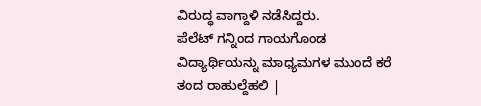ವಿರುದ್ಧ ವಾಗ್ದಾಳಿ ನಡೆಸಿದ್ದರು.
ಪೆಲೆಟ್ ಗನ್ನಿಂದ ಗಾಯಗೊಂಡ ವಿದ್ಯಾರ್ಥಿಯನ್ನು ಮಾಧ್ಯಮಗಳ ಮುಂದೆ ಕರೆ ತಂದ ರಾಹುಲ್ದೆಹಲಿ |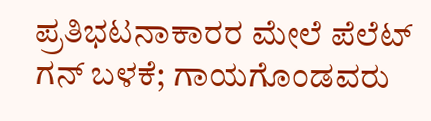ಪ್ರತಿಭಟನಾಕಾರರ ಮೇಲೆ ಪೆಲೆಟ್ ಗನ್ ಬಳಕೆ; ಗಾಯಗೊಂಡವರು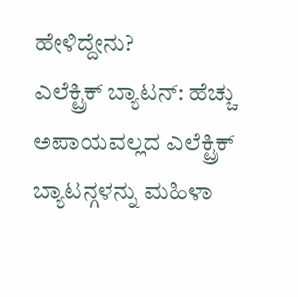ಹೇಳಿದ್ದೇನು?
ಎಲೆಕ್ಟ್ರಿಕ್ ಬ್ಯಾಟನ್: ಹೆಚ್ಚು ಅಪಾಯವಲ್ಲದ ಎಲೆಕ್ಟ್ರಿಕ್ ಬ್ಯಾಟನ್ಗಳನ್ನು ಮಹಿಳಾ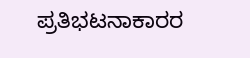ಪ್ರತಿಭಟನಾಕಾರರ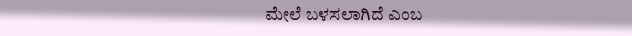ಮೇಲೆ ಬಳಸಲಾಗಿದೆ ಎಂಬ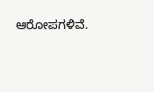ಆರೋಪಗಳಿವೆ.